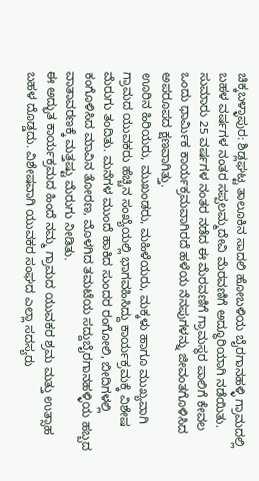ಚಿಕ್ಕಬಳ್ಳಾಪುರ: ಶಿಡ್ಲಘಟ್ಟ ತಾಲೂಕಿನ ಸಾದಲಿ ಹೋಬಳಿಯ ಬೈರಗಾನಹಳ್ಳಿ ಗ್ರಾಮದಲ್ಲಿ ಬಹಳ ವರ್ಷಗಳ ನಂತರ ಸಪ್ಪಲಮ್ಮದೇವಿ ಮೆರವಣಿಗೆ ಅದ್ಧೂರಿಯಾಗಿ ನಡೆಯಿತು. ಸುಮಾರು 25 ವರ್ಷಗಳ ನಂತರ ನಡೆದ ಈ ಮೆರವಣಿಗೆ ಗ್ರಾಮಸ್ಥರ ಪಾಲಿಗೆ ಕೇವಲ ಒಂದು ಧಾರ್ಮಿಕ ಕಾರ್ಯಕ್ರಮವಾಗಿರದೆ ಹಳೆಯ ನೆನಪುಗಳನ್ನು ಜೀವಂತಗೊಳಿಸಿದ ಅಪರೂಪದ ಕ್ಷಣವಾಗಿತ್ತು.
ಊರಿನ ಹಿರಿಯರು, ಮುಖಂಡರು, ಮಹಿಳೆಯರು, ಮಕ್ಕಳು ಹಾಗೂ ಮುಖ್ಯವಾಗಿ ಗ್ರಾಮದ ಯುವಕರು ಹೆಚ್ಚಿನ ಸಂಖ್ಯೆಯಲ್ಲಿ ಭಾಗವಹಿಸಿದ್ದು ಕಾರ್ಯಕ್ರಮಕ್ಕೆ ವಿಶೇಷ ಮೆರುಗು ತಂದಿತು. ಮನೆಗಳ ಮುಂದೆ ಹಾಕಿದ ಸುಂದರ ರಂಗೋಲಿ, ಬೀದಿಗಳಲ್ಲಿ ಕಂಗೊಳಿಸಿದ ಮಾವಿನ ತೋರಣ, ಮೊಳಗಿದ ತಮಟೆಯ ಸದ್ದುಬೈರಗಾನಹಳ್ಳಿಯ ಹಬ್ಬದ ವಾತಾವರಣಕ್ಕೆ ಮತ್ತಷ್ಟು ಮೆರುಗು ನೀಡಿತು.
ಈ ಅದ್ಭುತ ಕಾರ್ಯಕ್ರಮದ ಹಿಂದೆ ನಮ್ಮ ಗ್ರಾಮದ ಯುವಕರ ಶ್ರಮ ಮತ್ತು ಉತ್ಸಾಹ ಬಹಳ ದೊಡ್ಡದು. ವಿಶೇಷವಾಗಿ ಯುವಕರ ಸಂಘದ ಎಲ್ಲಾ ಸದಸ್ಯರು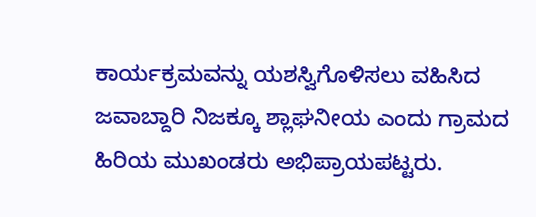ಕಾರ್ಯಕ್ರಮವನ್ನು ಯಶಸ್ವಿಗೊಳಿಸಲು ವಹಿಸಿದ ಜವಾಬ್ದಾರಿ ನಿಜಕ್ಕೂ ಶ್ಲಾಘನೀಯ ಎಂದು ಗ್ರಾಮದ ಹಿರಿಯ ಮುಖಂಡರು ಅಭಿಪ್ರಾಯಪಟ್ಟರು.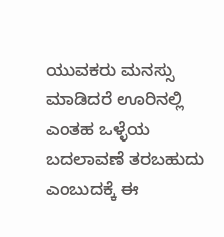ಯುವಕರು ಮನಸ್ಸು ಮಾಡಿದರೆ ಊರಿನಲ್ಲಿ ಎಂತಹ ಒಳ್ಳೆಯ ಬದಲಾವಣೆ ತರಬಹುದು ಎಂಬುದಕ್ಕೆ ಈ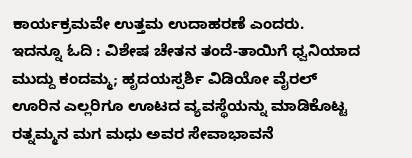ಕಾರ್ಯಕ್ರಮವೇ ಉತ್ತಮ ಉದಾಹರಣೆ ಎಂದರು.
ಇದನ್ನೂ ಓದಿ : ವಿಶೇಷ ಚೇತನ ತಂದೆ-ತಾಯಿಗೆ ಧ್ವನಿಯಾದ ಮುದ್ದು ಕಂದಮ್ಮ; ಹೃದಯಸ್ಪರ್ಶಿ ವಿಡಿಯೋ ವೈರಲ್
ಊರಿನ ಎಲ್ಲರಿಗೂ ಊಟದ ವ್ಯವಸ್ಥೆಯನ್ನು ಮಾಡಿಕೊಟ್ಟ ರತ್ನಮ್ಮನ ಮಗ ಮಧು ಅವರ ಸೇವಾಭಾವನೆ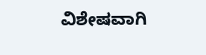ವಿಶೇಷವಾಗಿ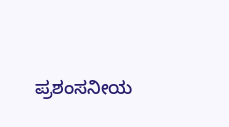ಪ್ರಶಂಸನೀಯ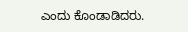ಎಂದು ಕೊಂಡಾಡಿದರು.